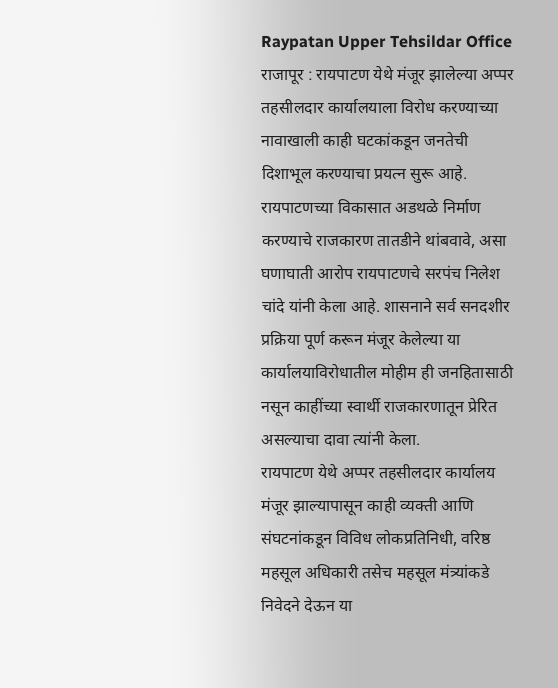Raypatan Upper Tehsildar Office
राजापूर : रायपाटण येथे मंजूर झालेल्या अप्पर तहसीलदार कार्यालयाला विरोध करण्याच्या नावाखाली काही घटकांकडून जनतेची दिशाभूल करण्याचा प्रयत्न सुरू आहे. रायपाटणच्या विकासात अडथळे निर्माण करण्याचे राजकारण तातडीने थांबवावे, असा घणाघाती आरोप रायपाटणचे सरपंच निलेश चांदे यांनी केला आहे. शासनाने सर्व सनदशीर प्रक्रिया पूर्ण करून मंजूर केलेल्या या कार्यालयाविरोधातील मोहीम ही जनहितासाठी नसून काहींच्या स्वार्थी राजकारणातून प्रेरित असल्याचा दावा त्यांनी केला.
रायपाटण येथे अप्पर तहसीलदार कार्यालय मंजूर झाल्यापासून काही व्यक्ती आणि संघटनांकडून विविध लोकप्रतिनिधी, वरिष्ठ महसूल अधिकारी तसेच महसूल मंत्र्यांकडे निवेदने देऊन या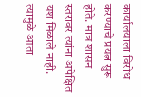कार्यालयाला विरोध करण्याचे प्रयत्न सुरू होते. मात्र शासन स्तरावर त्यांना अपेक्षित यश मिळाले नाही. त्यामुळे आता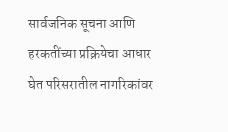सार्वजनिक सूचना आणि हरकतींच्या प्रक्रियेचा आधार घेत परिसरातील नागरिकांवर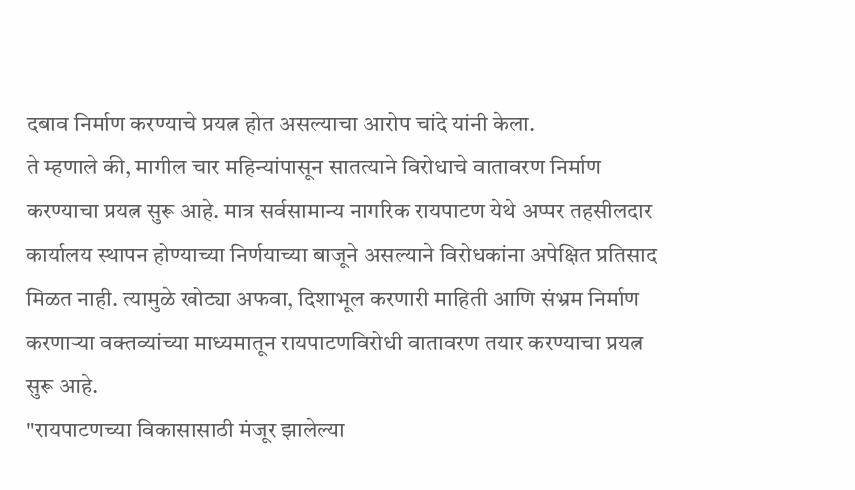दबाव निर्माण करण्याचे प्रयत्न होत असल्याचा आरोप चांदे यांनी केला.
ते म्हणाले की, मागील चार महिन्यांपासून सातत्याने विरोधाचे वातावरण निर्माण करण्याचा प्रयत्न सुरू आहे. मात्र सर्वसामान्य नागरिक रायपाटण येथे अप्पर तहसीलदार कार्यालय स्थापन होण्याच्या निर्णयाच्या बाजूने असल्याने विरोधकांना अपेक्षित प्रतिसाद मिळत नाही. त्यामुळे खोट्या अफवा, दिशाभूल करणारी माहिती आणि संभ्रम निर्माण करणाऱ्या वक्तव्यांच्या माध्यमातून रायपाटणविरोधी वातावरण तयार करण्याचा प्रयत्न सुरू आहे.
"रायपाटणच्या विकासासाठी मंजूर झालेल्या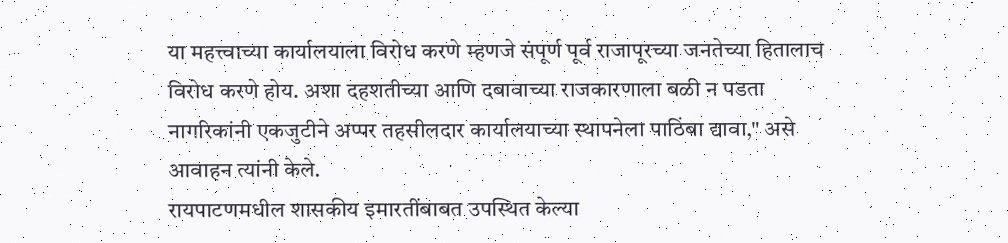या महत्त्वाच्या कार्यालयाला विरोध करणे म्हणजे संपूर्ण पूर्व राजापूरच्या जनतेच्या हितालाच विरोध करणे होय. अशा दहशतीच्या आणि दबावाच्या राजकारणाला बळी न पडता नागरिकांनी एकजुटीने अप्पर तहसीलदार कार्यालयाच्या स्थापनेला पाठिंबा द्यावा," असे आवाहन त्यांनी केले.
रायपाटणमधील शासकीय इमारतींबाबत उपस्थित केल्या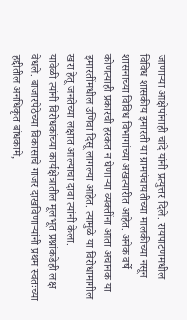जाणाऱ्या आक्षेपांनाही चांदे यांनी प्रत्युत्तर दिले. रायपाटणमधील विविध शासकीय इमारती या ग्रामपंचायतीच्या मालकीच्या नसून शासनाच्या विविध विभागांच्या अखत्यारीत आहेत. अनेक वर्षे कोणत्याही प्रकारची हरकत न घेणाऱ्या व्यक्तींना आता अचानक या इमारतींमधील उणिवा दिसू लागल्या आहेत. त्यामुळे या विरोधामागील खरा हेतू जनतेच्या लक्षात आल्याचा दावा त्यांनी केला.
यावेळी त्यांनी विरोधकांच्या कार्यक्षेत्रातील मूलभूत प्रश्नांकडेही लक्ष वेधले. बाजारपेठेच्या विकासाचे गाजर दाखविणाऱ्यांनी प्रथम स्वतःच्या हद्दीतील अनधिकृत बांधकामे,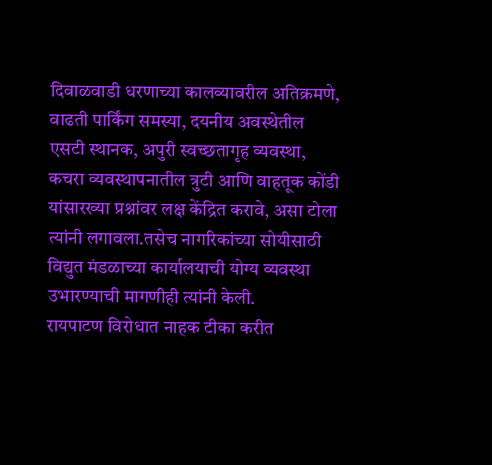दिवाळवाडी धरणाच्या कालव्यावरील अतिक्रमणे, वाढती पार्किंग समस्या, दयनीय अवस्थेतील एसटी स्थानक, अपुरी स्वच्छतागृह व्यवस्था, कचरा व्यवस्थापनातील त्रुटी आणि वाहतूक कोंडी यांसारख्या प्रश्नांवर लक्ष केंद्रित करावे, असा टोला त्यांनी लगावला.तसेच नागरिकांच्या सोयीसाठी विद्युत मंडळाच्या कार्यालयाची योग्य व्यवस्था उभारण्याची मागणीही त्यांनी केली.
रायपाटण विरोधात नाहक टीका करीत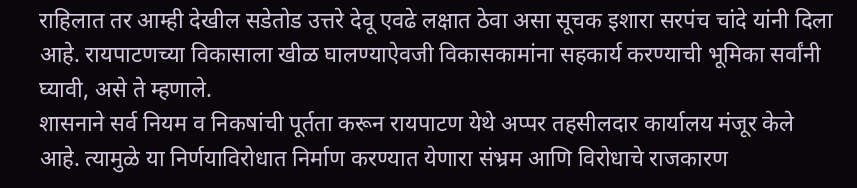राहिलात तर आम्ही देखील सडेतोड उत्तरे देवू एवढे लक्षात ठेवा असा सूचक इशारा सरपंच चांदे यांनी दिला आहे. रायपाटणच्या विकासाला खीळ घालण्याऐवजी विकासकामांना सहकार्य करण्याची भूमिका सर्वांनी घ्यावी, असे ते म्हणाले.
शासनाने सर्व नियम व निकषांची पूर्तता करून रायपाटण येथे अप्पर तहसीलदार कार्यालय मंजूर केले आहे. त्यामुळे या निर्णयाविरोधात निर्माण करण्यात येणारा संभ्रम आणि विरोधाचे राजकारण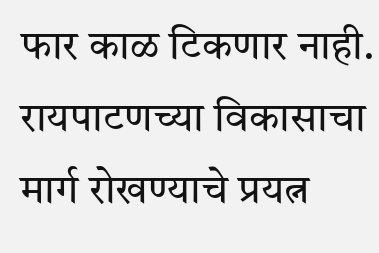फार काळ टिकणार नाही. रायपाटणच्या विकासाचा मार्ग रोखण्याचे प्रयत्न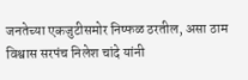जनतेच्या एकजुटीसमोर निष्फळ ठरतील, असा ठाम विश्वास सरपंच निलेश चांदे यांनी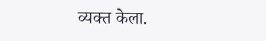व्यक्त केला.